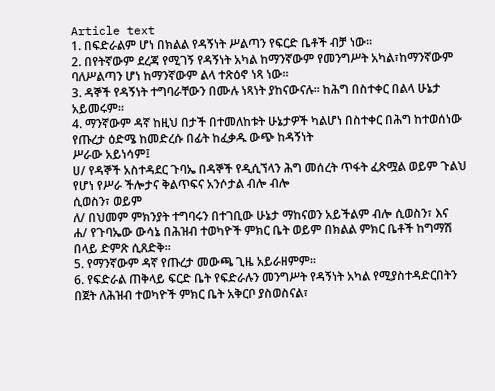Article text
1. በፍድራልም ሆነ በክልል የዳኝነት ሥልጣን የፍርድ ቤቶች ብቻ ነው።
2. በየትኛውም ደረጃ የሚገኝ የዳኝነት አካል ከማንኛውም የመንግሥት አካል፣ከማንኛውም ባለሥልጣን ሆነ ከማንኛውም ልላ ተጽዕኖ ነጻ ነው።
3. ዳኞች የዳኝነት ተግባራቸውን በሙሉ ነጻነት ያከናውናሉ። ከሕግ በስተቀር በልላ ሁኔታ አይመሩም።
4. ማንኛውም ዳኛ ከዚህ በታች በተመለከቱት ሁኔታዎች ካልሆነ በስተቀር በሕግ ከተወሰነው የጡረታ ዕድሜ ከመድረሱ በፊት ከፈቃዱ ውጭ ከዳኝነት
ሥራው አይነሳም፤
ሀ/ የዳኞች አስተዳደር ጉባኤ በዳኞች የዲሲኘላን ሕግ መሰረት ጥፋት ፈጽሟል ወይም ጉልህ የሆነ የሥራ ችሎታና ቅልጥፍና አንሶታል ብሎ ብሎ
ሲወስን፣ ወይም
ለ/ በህመም ምክንያት ተግባሩን በተገቢው ሁኔታ ማከናወን አይችልም ብሎ ሲወስን፣ እና
ሐ/ የጉባኤው ውሳኔ በሕዝብ ተወካዮች ምክር ቤት ወይም በክልል ምክር ቤቶች ከግማሽ በላይ ድምጽ ሲጸድቅ።
5. የማንኛውም ዳኛ የጡረታ መውጫ ጊዜ አይራዘምም።
6. የፍድራል ጠቅላይ ፍርድ ቤት የፍድራሉን መንግሥት የዳኝነት አካል የሚያስተዳድርበትን በጀት ለሕዝብ ተወካዮች ምክር ቤት አቅርቦ ያስወስናል፣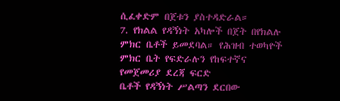ሲፈቀድም በጀቱን ያስተዳድራል።
7. የክልል የዳኝነት አካሎች በጀት በየክልሉ ምክር ቤቶች ይመደባል። የሕዝብ ተወካዮች ምክር ቤት የፍድራሉን የከፍተኛና የመጀመሪያ ደረጃ ፍርድ
ቤቶች የዳኝነት ሥልጣን ደርበው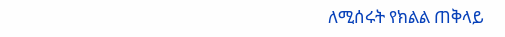ለሚሰሩት የክልል ጠቅላይ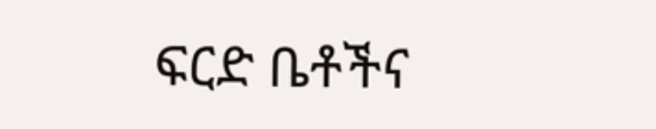ፍርድ ቤቶችና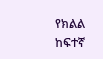የክልል ከፍተኛ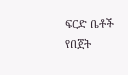ፍርድ ቤቶች የበጀት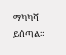ማካካሻ ይሰጣል።